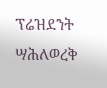ፕሬዝደንት ሣሕለወረቅ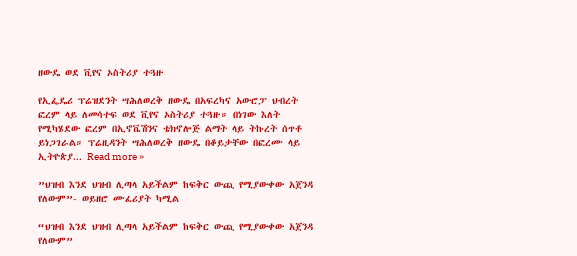ዘውዴ ወደ ቪየና ኦስትሪያ ተጓዙ

የኢፌዴሪ ፕሬዝደንት ሣሕለወረቅ ዘውዴ በአፍረካና አውሮፓ ህብረት ፎረም ላይ ለመሳተፍ ወደ ቪየና ኦስትሪያ ተጓዙ። በነገው እለት የሚካሄደው ፎረም በኢኖቬሽንና ቴክኖሎጅ ልማት ላይ ትኩረት ሰጥቶ ይነጋገራል። ፕሬዚዳንት ሣሕለወረቅ ዘውዴ በቆይታቸው በፎረሙ ላይ ኢትዮጵያ... Read more »

”ህዝብ እንደ ህዝብ ሊጣላ አይችልም ከፍቅር ውጪ የሚያውቀው አጀንዳ የለውም”- ወይዘሮ ሙፈሪያት ካሚል

“ህዝብ እንደ ህዝብ ሊጣላ አይችልም ከፍቅር ውጪ የሚያውቀው አጀንዳ የለውም”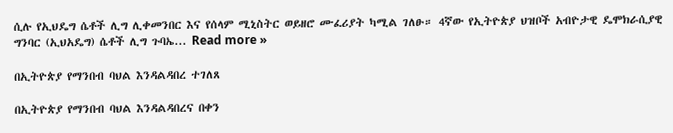ሲሉ የኢህዴግ ሴቶች ሊግ ሊቀመንበር እና የሰላም ሚኒስትር ወይዘሮ ሙፈሪያት ካሚል ገለፁ። 4ኛው የኢትዮጵያ ህዝቦች አብዮታዊ ዴሞክራሲያዊ ግንባር (ኢህአዴግ) ሴቶች ሊግ ጉባኤ... Read more »

በኢትዮጵያ የማንበብ ባህል እንዳልዳበረ ተገለጸ

በኢትዮጵያ የማንበብ ባህል እንዳልዳበረና በቀን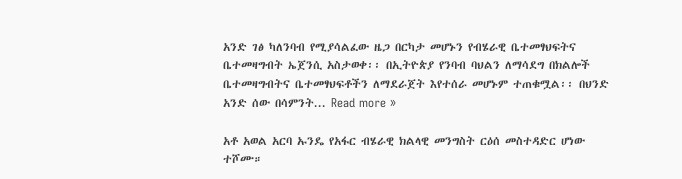አንድ ገፅ ካለንባብ የሚያሳልፈው ዜጋ በርካታ መሆኑን የብሄራዊ ቤተመፃህፍትና ቤተመዛግብት ኤጀንሲ አስታወቀ፡፡ በኢትዮጵያ የንባብ ባህልን ለማሳደግ በክልሎች ቤተመዛግብትና ቤተመፃህፍቶችን ለማደራጀት እየተሰራ መሆኑም ተጠቁሟል፡፡ በህንድ አንድ ሰው በሳምንት... Read more »

አቶ አወል አርባ ኡንዴ የአፋር ብሄራዊ ክልላዊ መንግስት ርዕሰ መስተዳድር ሆነው ተሾሙ።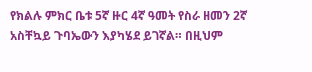የክልሉ ምክር ቤቱ 5ኛ ዙር 4ኛ ዓመት የስራ ዘመን 2ኛ አስቸኳይ ጉባኤውን እያካሄደ ይገኛል። በዚህም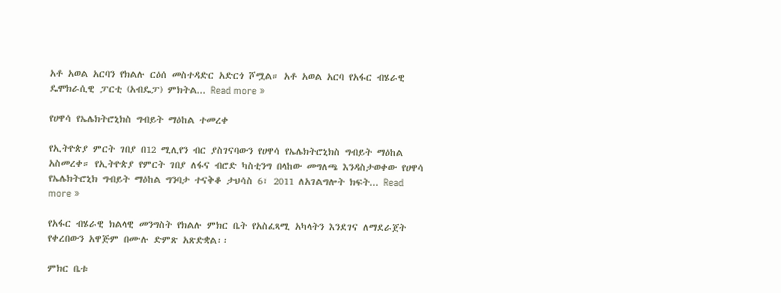አቶ አወል አርባን የክልሉ ርዕሰ መስተዳድር አድርጎ ሾሟል። አቶ አወል አርባ የአፋር ብሄራዊ ዴሞክራሲዊ ፓርቲ (አብዴፓ) ምክትል... Read more »

የሀዋሳ የኤሌክትሮኒክስ ግብይት ማዕከል ተመረቀ

የኢትዮጵያ ምርት ገበያ በ12 ሚሊየን ብር ያስገናባውን የሀዋሳ የኤሌክትሮኒክስ ግብይት ማዕከል አስመረቀ። የኢትዮጵያ የምርት ገበያ ለፋና ብሮድ ካስቲንግ በላከው መግለጫ እንዳስታወቀው የሀዋሳ የኤሌክትሮኒክ ግብይት ማዕከል ግንባታ ተናቅቆ ታህሳስ 6፣ 2011 ለአገልግሎት ክፍት... Read more »

የአፋር ብሄራዊ ክልላዊ መንግስት የክልሉ ምክር ቤት የአስፈጻሚ አካላትን እንደገና ለማደራጀት የቀረበውን አዋጅም በሙሉ ድምጽ አጽድቋል፡፡

ምክር ቤቱ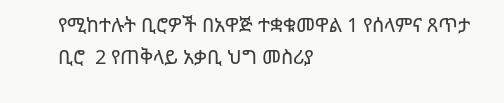የሚከተሉት ቢሮዎች በአዋጅ ተቋቁመዋል 1 የሰላምና ጸጥታ ቢሮ  2 የጠቅላይ አቃቢ ህግ መስሪያ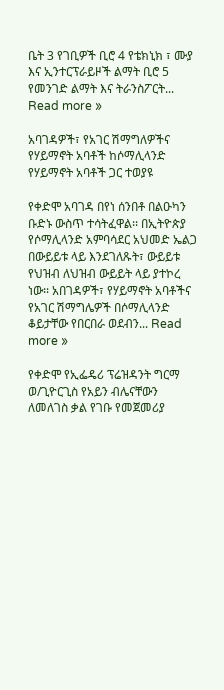ቤት 3 የገቢዎች ቢሮ 4 የቴክኒክ ፣ ሙያ እና ኢንተርፕራይዞች ልማት ቢሮ 5 የመንገድ ልማት እና ትራንስፖርት... Read more »

አባገዳዎች፣ የአገር ሽማግለዎችና የሃይማኖት አባቶች ከሶማሊላንድ የሃይማኖት አባቶች ጋር ተወያዩ

የቀድሞ አባገዳ በየነ ሰንበቶ በልዑካን ቡድኑ ውስጥ ተሳትፈዋል፡፡ በኢትዮጵያ የሶማሊላንድ አምባሳደር አህመድ ኤልጋ በውይይቱ ላይ እንደገለጹት፣ ውይይቱ የህዝብ ለህዝብ ውይይት ላይ ያተኮረ ነው፡፡ አበገዳዎች፣ የሃይማኖት አባቶችና የአገር ሽማግሌዎች በሶማሊላንድ ቆይታቸው የበርበራ ወደብን... Read more »

የቀድሞ የኢፌዴሪ ፕሬዝዳንት ግርማ ወ/ጊዮርጊስ የአይን ብሌናቸውን ለመለገስ ቃል የገቡ የመጀመሪያ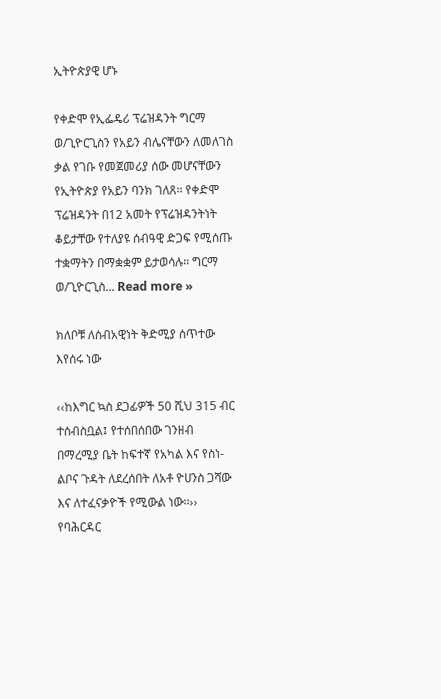ኢትዮጵያዊ ሆኑ

የቀድሞ የኢፌዴሪ ፕሬዝዳንት ግርማ ወ/ጊዮርጊስን የአይን ብሌናቸውን ለመለገስ ቃል የገቡ የመጀመሪያ ሰው መሆናቸውን የኢትዮጵያ የአይን ባንክ ገለጸ፡፡ የቀድሞ ፕሬዝዳንት በ12 አመት የፕሬዝዳንትነት ቆይታቸው የተለያዩ ሰብዓዊ ድጋፍ የሚሰጡ ተቋማትን በማቋቋም ይታወሳሉ፡፡ ግርማ ወ/ጊዮርጊስ... Read more »

ክለቦቹ ለሰብአዊነት ቅድሚያ ሰጥተው እየሰሩ ነው

‹‹ከእግር ኳስ ደጋፊዎች 50 ሺህ 315 ብር ተሰብስቧል፤ የተሰበሰበው ገንዘብ በማረሚያ ቤት ከፍተኛ የአካል እና የስነ-ልቦና ጉዳት ለደረሰበት ለአቶ ዮሀንስ ጋሻው እና ለተፈናቃዮች የሚውል ነው፡፡›› የባሕርዳር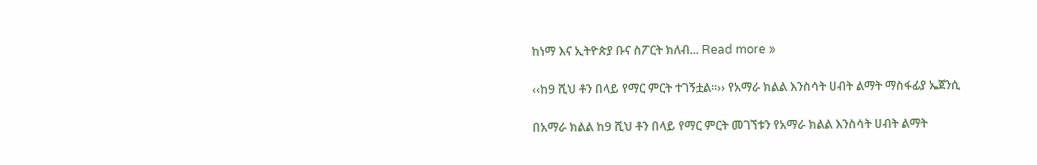ከነማ እና ኢትዮጵያ ቡና ስፖርት ክለብ... Read more »

‹‹ከ9 ሺህ ቶን በላይ የማር ምርት ተገኝቷል፡፡›› የአማራ ክልል እንስሳት ሀብት ልማት ማስፋፊያ ኤጀንሲ

በአማራ ክልል ከ9 ሺህ ቶን በላይ የማር ምርት መገኘቱን የአማራ ክልል እንስሳት ሀብት ልማት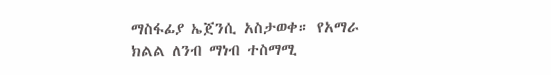ማስፋፊያ ኤጀንሲ አስታወቀ። የአማራ ክልል ለንብ ማነብ ተስማሚ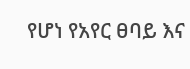የሆነ የአየር ፀባይ እና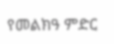የመልክዓ ምድር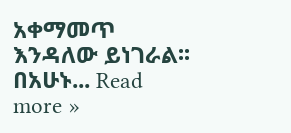አቀማመጥ እንዳለው ይነገራል፡፡ በአሁኑ... Read more »